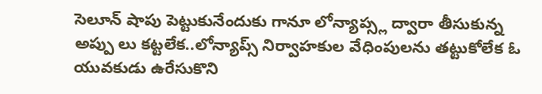సెలూన్ షాపు పెట్టుకునేందుకు గానూ లోన్యాప్స్ల ద్వారా తీసుకున్న అప్పు లు కట్టలేక..లోన్యాప్స్ నిర్వాహకుల వేధింపులను తట్టుకోలేక ఓ యువకుడు ఉరేసుకొని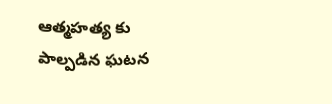ఆత్మహత్య కు పాల్పడిన ఘటన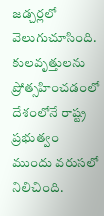జడ్చర్లలో వెలుగుచూసింది.
కులవృత్తులను ప్రోత్సహించడంలో దేశంలోనే రాష్ట్ర ప్రభుత్వం ముందు వరుసలో నిలిచింది.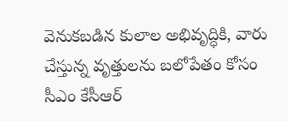వెనుకబడిన కులాల అభివృద్ధికి, వారు చేస్తున్న వృత్తులను బలోపేతం కోసం సీఎం కేసీఆర్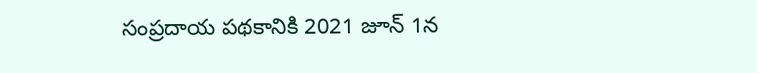సంప్రదాయ పథకానికి 2021 జూన్ 1న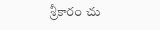శ్రీకారం చు